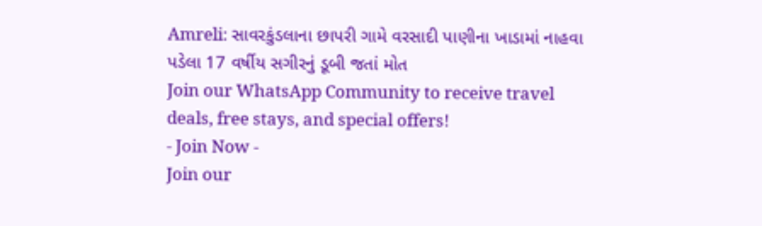Amreli: સાવરકુંડલાના છાપરી ગામે વરસાદી પાણીના ખાડામાં નાહવા પડેલા 17 વર્ષીય સગીરનું ડૂબી જતાં મોત
Join our WhatsApp Community to receive travel deals, free stays, and special offers!
- Join Now -
Join our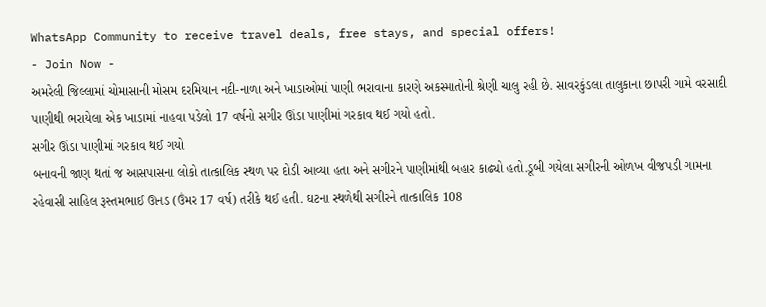WhatsApp Community to receive travel deals, free stays, and special offers!
- Join Now -
અમરેલી જિલ્લામાં ચોમાસાની મોસમ દરમિયાન નદી-નાળા અને ખાડાઓમાં પાણી ભરાવાના કારણે અકસ્માતોની શ્રેણી ચાલુ રહી છે. સાવરકુંડલા તાલુકાના છાપરી ગામે વરસાદી પાણીથી ભરાયેલા એક ખાડામાં નાહવા પડેલો 17 વર્ષનો સગીર ઊંડા પાણીમાં ગરકાવ થઈ ગયો હતો.
સગીર ઊંડા પાણીમાં ગરકાવ થઈ ગયો
બનાવની જાણ થતાં જ આસપાસના લોકો તાત્કાલિક સ્થળ પર દોડી આવ્યા હતા અને સગીરને પાણીમાંથી બહાર કાઢ્યો હતો.ડૂબી ગયેલા સગીરની ઓળખ વીજપડી ગામના રહેવાસી સાહિલ રૂસ્તમભાઈ ઊનડ (ઉંમર 17 વર્ષ) તરીકે થઈ હતી. ઘટના સ્થળેથી સગીરને તાત્કાલિક 108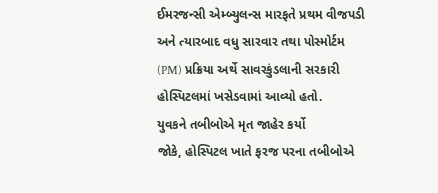ઈમરજન્સી એમ્બ્યુલન્સ મારફતે પ્રથમ વીજપડી અને ત્યારબાદ વધુ સારવાર તથા પોસ્મોર્ટમ (PM) પ્રક્રિયા અર્થે સાવરકુંડલાની સરકારી હોસ્પિટલમાં ખસેડવામાં આવ્યો હતો.
યુવકને તબીબોએ મૃત જાહેર કર્યો
જોકે, હોસ્પિટલ ખાતે ફરજ પરના તબીબોએ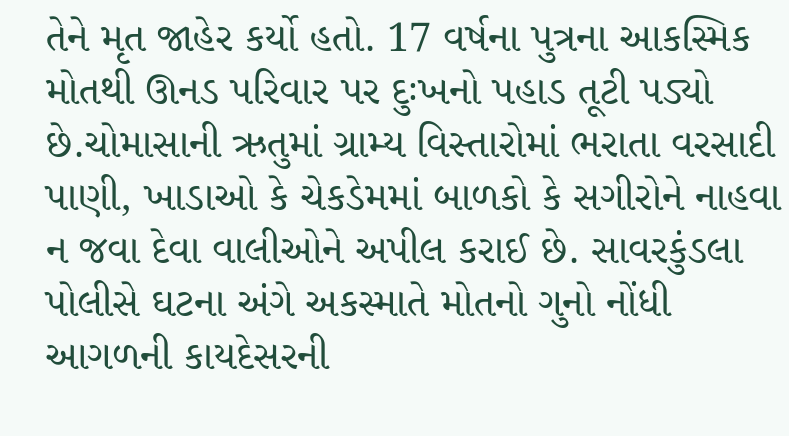તેને મૃત જાહેર કર્યો હતો. 17 વર્ષના પુત્રના આકસ્મિક મોતથી ઊનડ પરિવાર પર દુઃખનો પહાડ તૂટી પડ્યો છે.ચોમાસાની ઋતુમાં ગ્રામ્ય વિસ્તારોમાં ભરાતા વરસાદી પાણી, ખાડાઓ કે ચેકડેમમાં બાળકો કે સગીરોને નાહવા ન જવા દેવા વાલીઓને અપીલ કરાઈ છે. સાવરકુંડલા પોલીસે ઘટના અંગે અકસ્માતે મોતનો ગુનો નોંધી આગળની કાયદેસરની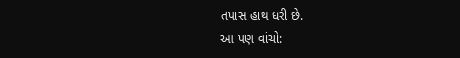તપાસ હાથ ધરી છે.
આ પણ વાંચો: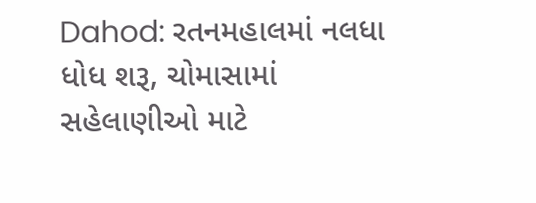Dahod: રતનમહાલમાં નલધા ધોધ શરૂ, ચોમાસામાં સહેલાણીઓ માટે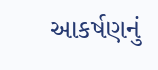આકર્ષણનું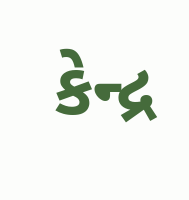કેન્દ્ર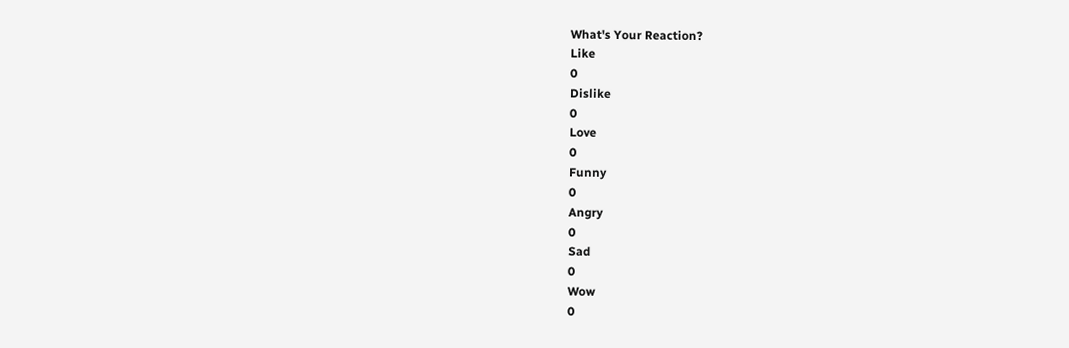What's Your Reaction?
Like
0
Dislike
0
Love
0
Funny
0
Angry
0
Sad
0
Wow
0